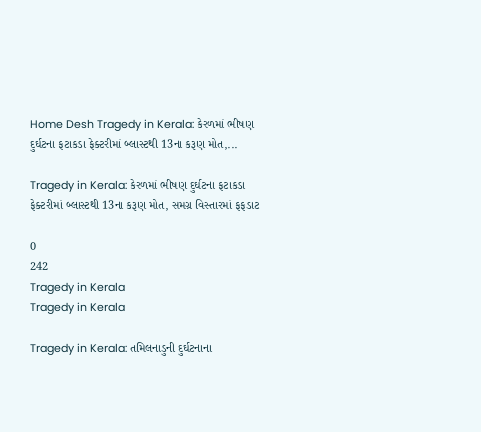Home Desh Tragedy in Kerala: કેરળમાં ભીષણ દુર્ઘટના ફટાકડા ફેક્ટરીમાં બ્લાસ્ટથી 13ના કરૂણ મોત,...

Tragedy in Kerala: કેરળમાં ભીષણ દુર્ઘટના ફટાકડા ફેક્ટરીમાં બ્લાસ્ટથી 13ના કરૂણ મોત, સમગ્ર વિસ્તારમાં ફફડાટ

0
242
Tragedy in Kerala
Tragedy in Kerala

Tragedy in Kerala: તમિલનાડુની દુર્ઘટનાના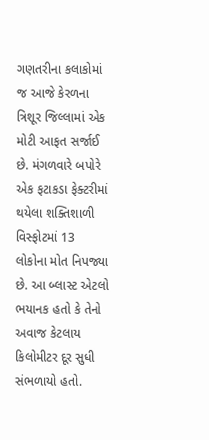ગણતરીના કલાકોમાં જ આજે કેરળના ત્રિશૂર જિલ્લામાં એક મોટી આફત સર્જાઈ છે. મંગળવારે બપોરે એક ફટાકડા ફેક્ટરીમાં થયેલા શક્તિશાળી વિસ્ફોટમાં 13 લોકોના મોત નિપજ્યા છે. આ બ્લાસ્ટ એટલો ભયાનક હતો કે તેનો અવાજ કેટલાય કિલોમીટર દૂર સુધી સંભળાયો હતો.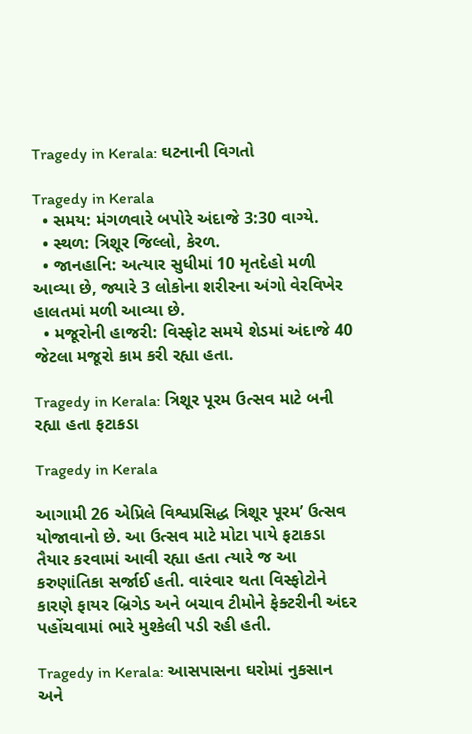Tragedy in Kerala: ઘટનાની વિગતો

Tragedy in Kerala
  • સમય: મંગળવારે બપોરે અંદાજે 3:30 વાગ્યે.
  • સ્થળ: ત્રિશૂર જિલ્લો, કેરળ.
  • જાનહાનિ: અત્યાર સુધીમાં 10 મૃતદેહો મળી આવ્યા છે, જ્યારે 3 લોકોના શરીરના અંગો વેરવિખેર હાલતમાં મળી આવ્યા છે.
  • મજૂરોની હાજરી: વિસ્ફોટ સમયે શેડમાં અંદાજે 40 જેટલા મજૂરો કામ કરી રહ્યા હતા.

Tragedy in Kerala: ત્રિશૂર પૂરમ ઉત્સવ માટે બની રહ્યા હતા ફટાકડા

Tragedy in Kerala

આગામી 26 એપ્રિલે વિશ્વપ્રસિદ્ધ ત્રિશૂર પૂરમ’ ઉત્સવ યોજાવાનો છે. આ ઉત્સવ માટે મોટા પાયે ફટાકડા તૈયાર કરવામાં આવી રહ્યા હતા ત્યારે જ આ કરુણાંતિકા સર્જાઈ હતી. વારંવાર થતા વિસ્ફોટોને કારણે ફાયર બ્રિગેડ અને બચાવ ટીમોને ફેક્ટરીની અંદર પહોંચવામાં ભારે મુશ્કેલી પડી રહી હતી.

Tragedy in Kerala: આસપાસના ઘરોમાં નુકસાન અને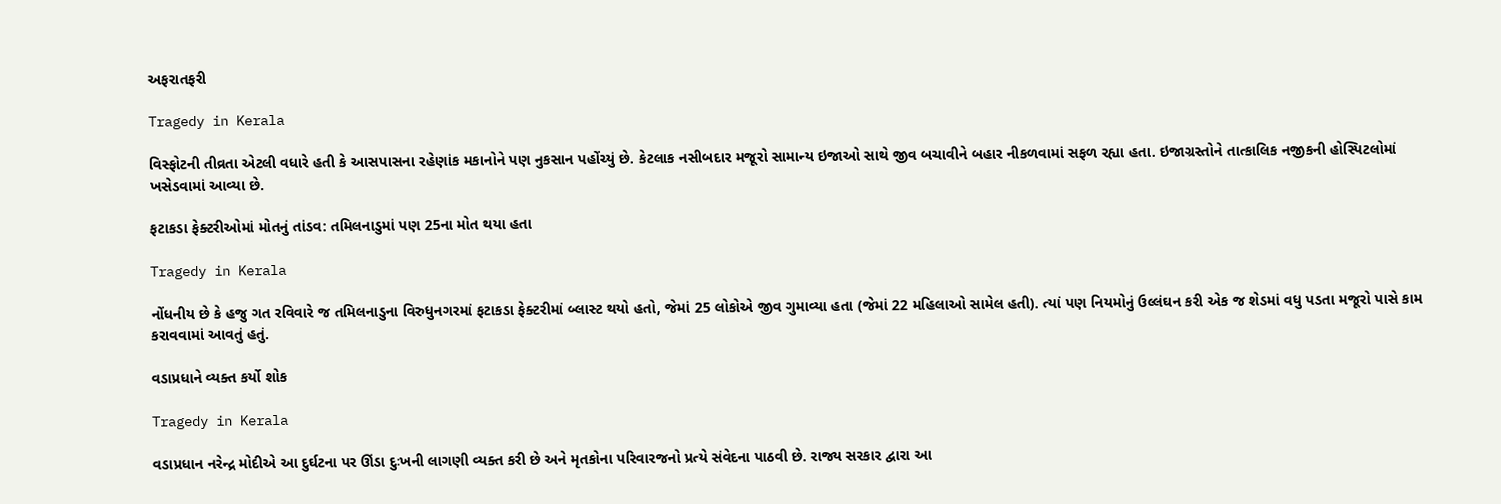અફરાતફરી

Tragedy in Kerala

વિસ્ફોટની તીવ્રતા એટલી વધારે હતી કે આસપાસના રહેણાંક મકાનોને પણ નુકસાન પહોંચ્યું છે. કેટલાક નસીબદાર મજૂરો સામાન્ય ઇજાઓ સાથે જીવ બચાવીને બહાર નીકળવામાં સફળ રહ્યા હતા. ઇજાગ્રસ્તોને તાત્કાલિક નજીકની હોસ્પિટલોમાં ખસેડવામાં આવ્યા છે.

ફટાકડા ફેક્ટરીઓમાં મોતનું તાંડવ: તમિલનાડુમાં પણ 25ના મોત થયા હતા

Tragedy in Kerala

નોંધનીય છે કે હજુ ગત રવિવારે જ તમિલનાડુના વિરુધુનગરમાં ફટાકડા ફેક્ટરીમાં બ્લાસ્ટ થયો હતો, જેમાં 25 લોકોએ જીવ ગુમાવ્યા હતા (જેમાં 22 મહિલાઓ સામેલ હતી). ત્યાં પણ નિયમોનું ઉલ્લંઘન કરી એક જ શેડમાં વધુ પડતા મજૂરો પાસે કામ કરાવવામાં આવતું હતું.

વડાપ્રધાને વ્યક્ત કર્યો શોક

Tragedy in Kerala

વડાપ્રધાન નરેન્દ્ર મોદીએ આ દુર્ઘટના પર ઊંડા દુઃખની લાગણી વ્યક્ત કરી છે અને મૃતકોના પરિવારજનો પ્રત્યે સંવેદના પાઠવી છે. રાજ્ય સરકાર દ્વારા આ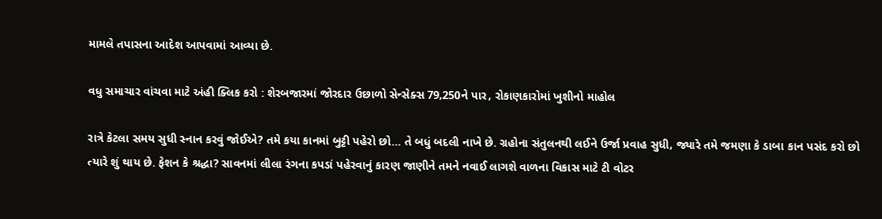મામલે તપાસના આદેશ આપવામાં આવ્યા છે.

વધુ સમાચાર વાંચવા માટે અંહી ક્લિક કરો : શેરબજારમાં જોરદાર ઉછાળો સેન્સેક્સ 79,250ને પાર, રોકાણકારોમાં ખુશીનો માહોલ

રાત્રે કેટલા સમય સુધી સ્નાન કરવું જોઈએ? તમે કયા કાનમાં બુટ્ટી પહેરો છો… તે બધું બદલી નાખે છે. ગ્રહોના સંતુલનથી લઈને ઉર્જા પ્રવાહ સુધી, જ્યારે તમે જમણા કે ડાબા કાન પસંદ કરો છો ત્યારે શું થાય છે. ફેશન કે શ્રદ્ધા? સાવનમાં લીલા રંગના કપડાં પહેરવાનું કારણ જાણીને તમને નવાઈ લાગશે વાળના વિકાસ માટે ટી વોટર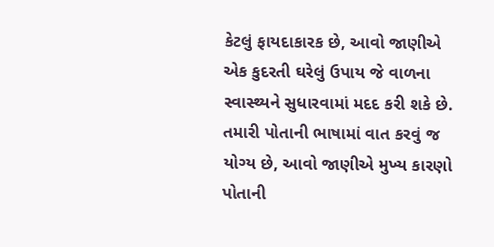કેટલું ફાયદાકારક છે, આવો જાણીએ એક કુદરતી ઘરેલું ઉપાય જે વાળના સ્વાસ્થ્યને સુધારવામાં મદદ કરી શકે છે. તમારી પોતાની ભાષામાં વાત કરવું જ યોગ્ય છે, આવો જાણીએ મુખ્ય કારણો પોતાની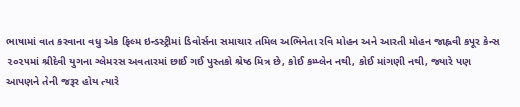ભાષામાં વાત કરવાના વધુ એક ફિલ્મ ઇન્ડસ્ટ્રીમાં ડિવોર્સના સમાચાર તમિલ અભિનેતા રવિ મોહન અને આરતી મોહન જાહ્નવી કપૂર કેન્સ ૨૦૨૫માં શ્રીદેવી યુગના ગ્લેમરસ અવતારમાં છાઈ ગઈ પુસ્તકો શ્રેષ્ઠ મિત્ર છે, કોઈ કમ્પ્લેન નથી, કોઈ માંગણી નથી, જ્યારે પણ આપણને તેની જરૂર હોય ત્યારે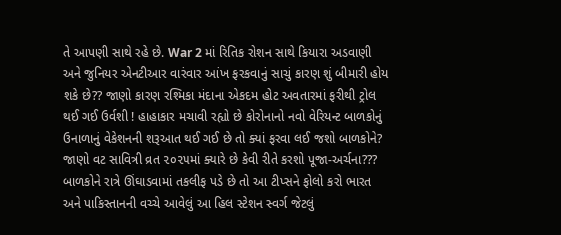તે આપણી સાથે રહે છે. War 2 માં રિતિક રોશન સાથે કિયારા અડવાણી અને જુનિયર એનટીઆર વારંવાર આંખ ફરકવાનું સાચું કારણ શું બીમારી હોય શકે છે?? જાણો કારણ રશ્મિકા મંદાના એકદમ હોટ અવતારમાં ફરીથી ટ્રોલ થઈ ગઈ ઉર્વશી ! હાહાકાર મચાવી રહ્યો છે કોરોનાનો નવો વેરિયન્ટ બાળકોનું ઉનાળાનું વેકેશનની શરૂઆત થઈ ગઈ છે તો ક્યાં ફરવા લઈ જશો બાળકોને? જાણો વટ સાવિત્રી વ્રત ૨૦૨૫માં ક્યારે છે કેવી રીતે કરશો પૂજા-અર્ચના??? બાળકોને રાત્રે ઊંઘાડવામાં તકલીફ પડે છે તો આ ટીપ્સને ફોલો કરો ભારત અને પાકિસ્તાનની વચ્ચે આવેલું આ હિલ સ્ટેશન સ્વર્ગ જેટલું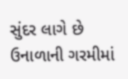સુંદર લાગે છે ઉનાળાની ગરમીમાં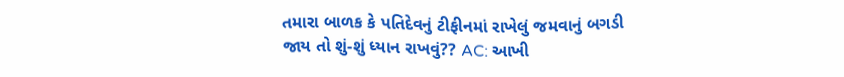તમારા બાળક કે પતિદેવનું ટીફીનમાં રાખેલું જમવાનું બગડી જાય તો શું-શું ધ્યાન રાખવું?? AC: આખી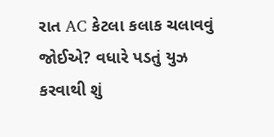રાત AC કેટલા કલાક ચલાવવું જોઈએ? વધારે પડતું યુઝ કરવાથી શું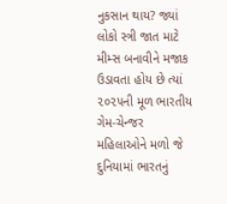નુકસાન થાય? જ્યાં લોકો સ્ત્રી જાત માટે મીમ્સ બનાવીને મજાક ઉડાવતા હોય છે ત્યાં ૨૦૨૫ની મૂળ ભારતીય ગેમ-ચેન્જર મહિલાઓને મળો જે દુનિયામાં ભારતનું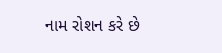નામ રોશન કરે છે